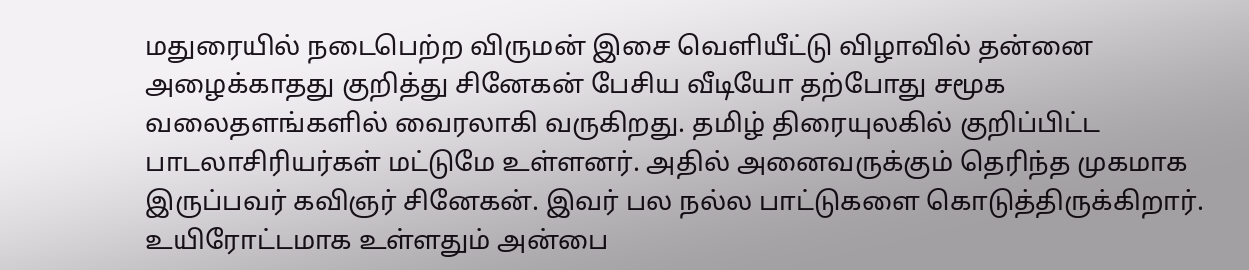மதுரையில் நடைபெற்ற விருமன் இசை வெளியீட்டு விழாவில் தன்னை அழைக்காதது குறித்து சினேகன் பேசிய வீடியோ தற்போது சமூக வலைதளங்களில் வைரலாகி வருகிறது. தமிழ் திரையுலகில் குறிப்பிட்ட பாடலாசிரியர்கள் மட்டுமே உள்ளனர். அதில் அனைவருக்கும் தெரிந்த முகமாக இருப்பவர் கவிஞர் சினேகன். இவர் பல நல்ல பாட்டுகளை கொடுத்திருக்கிறார். உயிரோட்டமாக உள்ளதும் அன்பை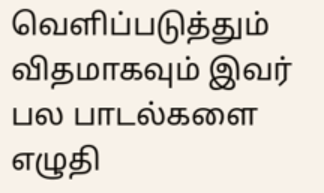வெளிப்படுத்தும் விதமாகவும் இவர் பல பாடல்களை எழுதி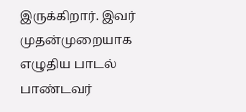இருக்கிறார். இவர் முதன்முறையாக எழுதிய பாடல் பாண்டவர்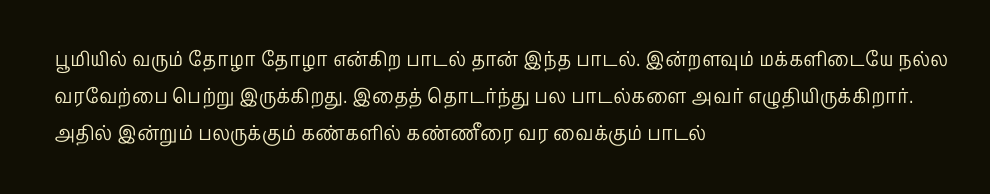பூமியில் வரும் தோழா தோழா என்கிற பாடல் தான் இந்த பாடல். இன்றளவும் மக்களிடையே நல்ல வரவேற்பை பெற்று இருக்கிறது. இதைத் தொடர்ந்து பல பாடல்களை அவர் எழுதியிருக்கிறார். அதில் இன்றும் பலருக்கும் கண்களில் கண்ணீரை வர வைக்கும் பாடல்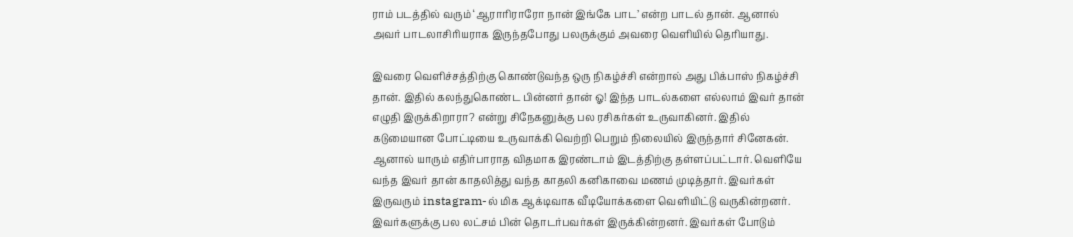ராம் படத்தில் வரும் ‘ஆராரிராரோ நான் இங்கே பாட’ என்ற பாடல் தான். ஆனால் அவர் பாடலாசிரியராக இருந்தபோது பலருக்கும் அவரை வெளியில் தெரியாது.

இவரை வெளிச்சத்திற்கு கொண்டுவந்த ஒரு நிகழ்ச்சி என்றால் அது பிக்பாஸ் நிகழ்ச்சி தான். இதில் கலந்துகொண்ட பின்னர் தான் ஓ! இந்த பாடல்களை எல்லாம் இவர் தான் எழுதி இருக்கிறாரா? என்று சிநேகனுக்கு பல ரசிகர்கள் உருவாகினர். இதில் கடுமையான போட்டியை உருவாக்கி வெற்றி பெறும் நிலையில் இருந்தார் சினேகன். ஆனால் யாரும் எதிர்பாராத விதமாக இரண்டாம் இடத்திற்கு தள்ளப்பட்டார். வெளியே வந்த இவர் தான் காதலித்து வந்த காதலி கனிகாவை மணம் முடித்தார். இவர்கள் இருவரும் instagram-ல் மிக ஆக்டிவாக வீடியோக்களை வெளியிட்டு வருகின்றனர். இவர்களுக்கு பல லட்சம் பின் தொடர்பவர்கள் இருக்கின்றனர். இவர்கள் போடும்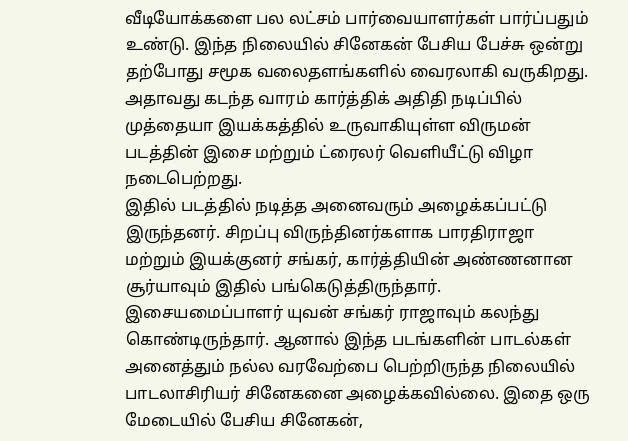வீடியோக்களை பல லட்சம் பார்வையாளர்கள் பார்ப்பதும் உண்டு. இந்த நிலையில் சினேகன் பேசிய பேச்சு ஒன்று தற்போது சமூக வலைதளங்களில் வைரலாகி வருகிறது. அதாவது கடந்த வாரம் கார்த்திக் அதிதி நடிப்பில் முத்தையா இயக்கத்தில் உருவாகியுள்ள விருமன் படத்தின் இசை மற்றும் ட்ரைலர் வெளியீட்டு விழா நடைபெற்றது.
இதில் படத்தில் நடித்த அனைவரும் அழைக்கப்பட்டு இருந்தனர். சிறப்பு விருந்தினர்களாக பாரதிராஜா மற்றும் இயக்குனர் சங்கர், கார்த்தியின் அண்ணனான சூர்யாவும் இதில் பங்கெடுத்திருந்தார். இசையமைப்பாளர் யுவன் சங்கர் ராஜாவும் கலந்து கொண்டிருந்தார். ஆனால் இந்த படங்களின் பாடல்கள் அனைத்தும் நல்ல வரவேற்பை பெற்றிருந்த நிலையில் பாடலாசிரியர் சினேகனை அழைக்கவில்லை. இதை ஒரு மேடையில் பேசிய சினேகன்,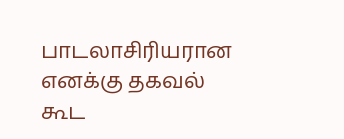பாடலாசிரியரான எனக்கு தகவல் கூட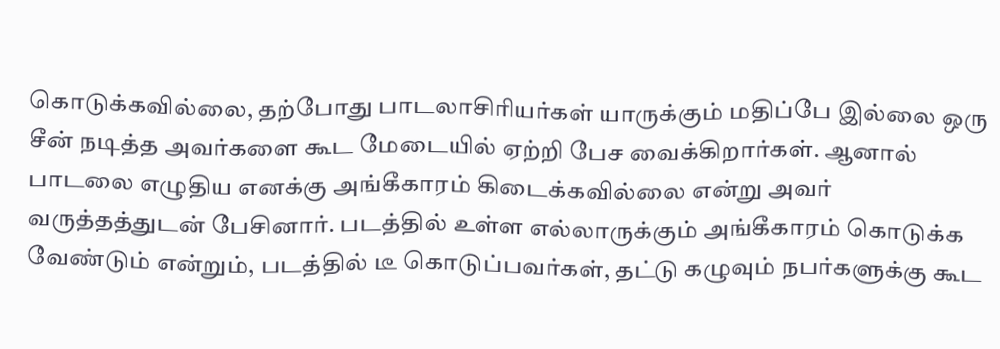கொடுக்கவில்லை, தற்போது பாடலாசிரியர்கள் யாருக்கும் மதிப்பே இல்லை ஒரு சீன் நடித்த அவர்களை கூட மேடையில் ஏற்றி பேச வைக்கிறார்கள். ஆனால் பாடலை எழுதிய எனக்கு அங்கீகாரம் கிடைக்கவில்லை என்று அவர் வருத்தத்துடன் பேசினார். படத்தில் உள்ள எல்லாருக்கும் அங்கீகாரம் கொடுக்க வேண்டும் என்றும், படத்தில் டீ கொடுப்பவர்கள், தட்டு கழுவும் நபர்களுக்கு கூட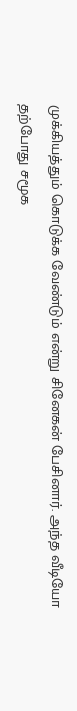முக்கியத்தும் கொடுக்க வேண்டும் என்று சினேகன் பேசினார். அந்த வீடியோ தற்போது சமூக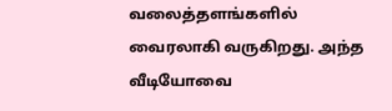வலைத்தளங்களில் வைரலாகி வருகிறது. அந்த வீடியோவை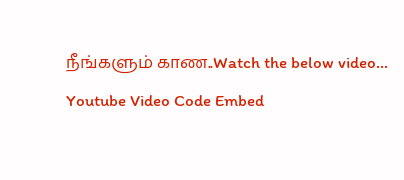நீங்களும் காண..Watch the below video…
Youtube Video Code Embed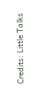Credits: Little Talks